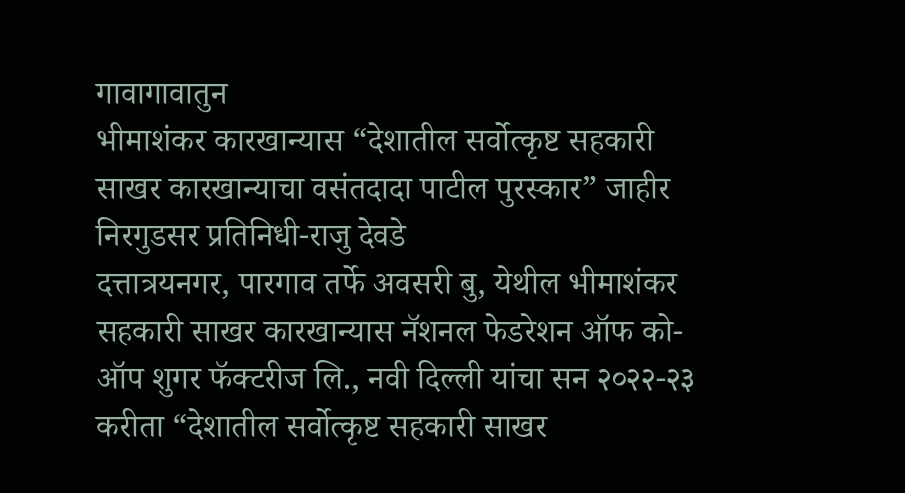गावागावातुन
भीमाशंकर कारखान्यास “देशातील सर्वोत्कृष्ट सहकारी साखर कारखान्याचा वसंतदादा पाटील पुरस्कार” जाहीर
निरगुडसर प्रतिनिधी-राजु देवडे
दत्तात्रयनगर, पारगाव तर्फे अवसरी बु, येथील भीमाशंकर सहकारी साखर कारखान्यास नॅशनल फेडरेशन ऑफ को-ऑप शुगर फॅक्टरीज लि., नवी दिल्ली यांचा सन २०२२-२३ करीता “देशातील सर्वोत्कृष्ट सहकारी साखर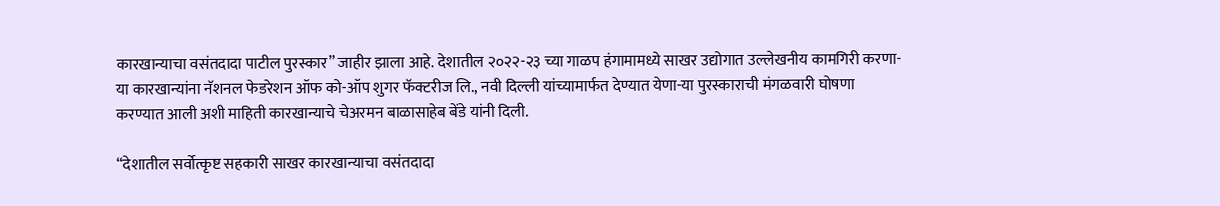कारखान्याचा वसंतदादा पाटील पुरस्कार” जाहीर झाला आहे. देशातील २०२२-२३ च्या गाळप हंगामामध्ये साखर उद्योगात उल्लेखनीय कामगिरी करणा-या कारखान्यांना नॅशनल फेडरेशन ऑफ को-ऑप शुगर फॅक्टरीज लि., नवी दिल्ली यांच्यामार्फत देण्यात येणा-या पुरस्काराची मंगळवारी घोषणा करण्यात आली अशी माहिती कारखान्याचे चेअरमन बाळासाहेब बेंडे यांनी दिली.

“देशातील सर्वोत्कृष्ट सहकारी साखर कारखान्याचा वसंतदादा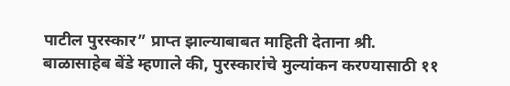पाटील पुरस्कार” प्राप्त झाल्याबाबत माहिती देताना श्री. बाळासाहेब बेंडे म्हणाले की, पुरस्कारांचे मुल्यांकन करण्यासाठी ११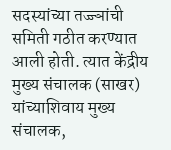सदस्यांच्या तज्ज्ञांची समिती गठीत करण्यात आली होती. त्यात केंद्रीय मुख्य संचालक (साखर) यांच्याशिवाय मुख्य संचालक,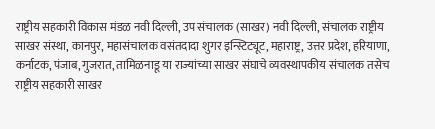राष्ट्रीय सहकारी विकास मंडळ नवी दिल्ली, उप संचालक (साखर) नवी दिल्ली, संचालक राष्ट्रीय साखर संस्था, कानपुर, महासंचालक वसंतदादा शुगर इन्स्टिट्यूट, महाराष्ट्र, उत्तर प्रदेश, हरियाणा, कर्नाटक, पंजाब, गुजरात, तामिळनाडू या राज्यांच्या साखर संघाचे व्यवस्थापकीय संचालक तसेच राष्ट्रीय सहकारी साखर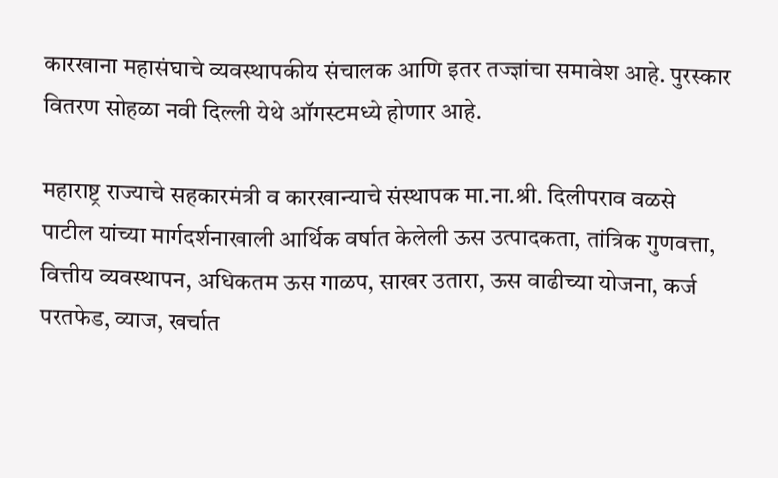कारखाना महासंघाचे व्यवस्थापकीय संचालक आणि इतर तज्ज्ञांचा समावेश आहे. पुरस्कार वितरण सोहळा नवी दिल्ली येथे ऑगस्टमध्ये होणार आहे.

महाराष्ट्र राज्याचे सहकारमंत्री व कारखान्याचे संस्थापक मा.ना.श्री. दिलीपराव वळसे पाटील यांच्या मार्गदर्शनाखाली आर्थिक वर्षात केलेली ऊस उत्पादकता, तांत्रिक गुणवत्ता, वित्तीय व्यवस्थापन, अधिकतम ऊस गाळप, साखर उतारा, ऊस वाढीच्या योजना, कर्ज परतफेड, व्याज, खर्चात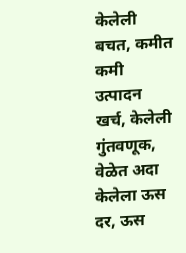केलेली बचत, कमीत कमी उत्पादन खर्च, केलेली गुंतवणूक, वेळेत अदा केलेला ऊस दर, ऊस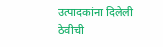उत्पादकांना दिलेली ठेवीची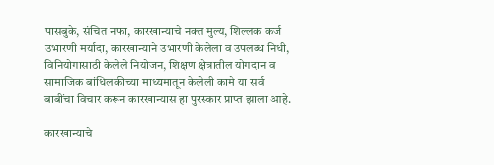पासबुके, संचित नफा, कारखान्याचे नक्त मुल्य, शिल्लक कर्ज उभारणी मर्यादा, कारखान्याने उभारणी केलेला व उपलब्ध निधी, विनियोगासाठी केलेले नियोजन, शिक्षण क्षेत्रातील योगदान व सामाजिक बांधिलकीच्या माध्यमातून केलेली कामे या सर्व बाबींचा विचार करून कारखान्यास हा पुरस्कार प्राप्त झाला आहे.

कारखान्याचे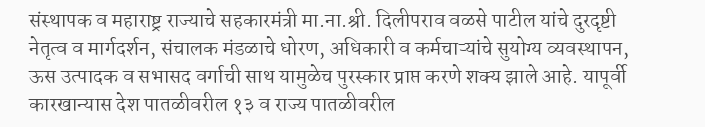संस्थापक व महाराष्ट्र राज्याचे सहकारमंत्री मा.ना.श्री. दिलीपराव वळसे पाटील यांचे दुरदृष्टी नेतृत्व व मार्गदर्शन, संचालक मंडळाचे धोरण, अधिकारी व कर्मचाऱ्यांचे सुयोग्य व्यवस्थापन, ऊस उत्पादक व सभासद वर्गाची साथ यामुळेच पुरस्कार प्राप्त करणे शक्य झाले आहे. यापूर्वी कारखान्यास देश पातळीवरील १३ व राज्य पातळीवरील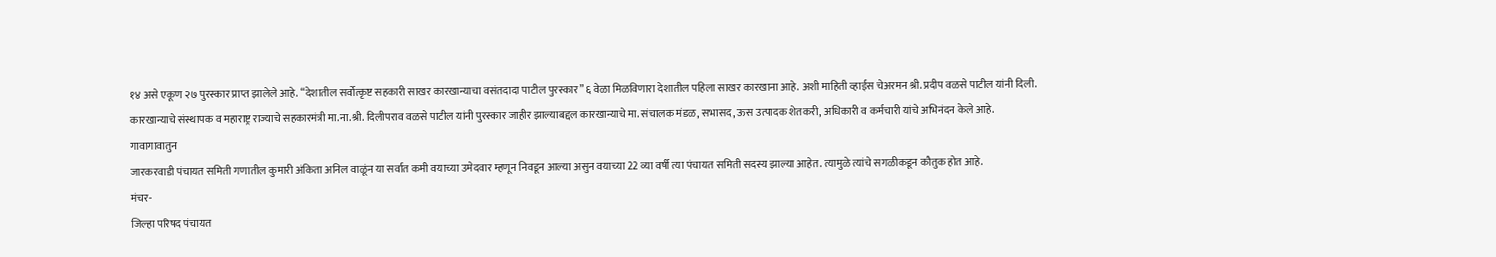१४ असे एकूण २७ पुरस्कार प्राप्त झालेले आहे. “देशातील सर्वोत्कृष्ट सहकारी साखर कारखान्याचा वसंतदादा पाटील पुरस्कार” ६ वेळा मिळविणारा देशातील पहिला साखर कारखाना आहे. अशी माहिती व्हाईस चेअरमन श्री. प्रदीप वळसे पाटील यांनी दिली.
कारखान्याचे संस्थापक व महाराष्ट्र राज्याचे सहकारमंत्री मा.ना.श्री. दिलीपराव वळसे पाटील यांनी पुरस्कार जाहीर झाल्याबद्दल कारखान्याचे मा. संचालक मंडळ, सभासद, ऊस उत्पादक शेतकरी, अधिकारी व कर्मचारी यांचे अभिनंदन केले आहे.
गावागावातुन
जारकरवाडी पंचायत समिती गणातील कुमारी अंकिता अनिल वाळूंन या सर्वात कमी वयाच्या उमेदवार म्हणून निवडून आल्या असुन वयाच्या 22 व्या वर्षी त्या पंचायत समिती सदस्य झाल्या आहेत. त्यामुळे त्यांचे सगळीकडून कौतुक होत आहे.
मंचर-
जिल्हा परिषद पंचायत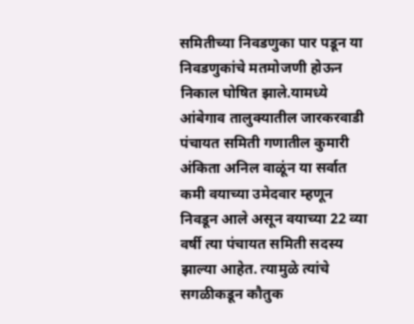समितीच्या निवडणुका पार पडून या निवडणुकांचे मतमोजणी होऊन निकाल घोषित झाले.यामध्ये आंबेगाव तालुक्यातील जारकरवाडी पंचायत समिती गणातील कुमारी अंकिता अनिल वाळूंन या सर्वात कमी वयाच्या उमेदवार म्हणून निवडून आले असून वयाच्या 22 व्या वर्षी त्या पंचायत समिती सदस्य झाल्या आहेत. त्यामुळे त्यांचे सगळीकडून कौतुक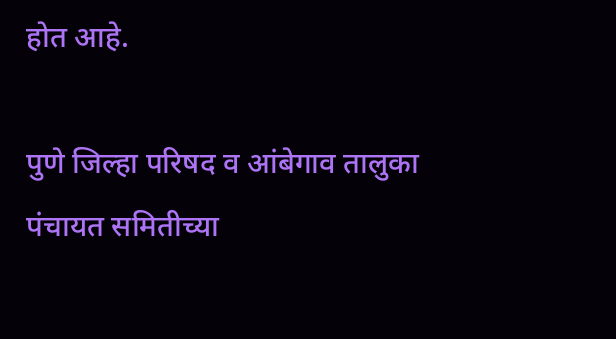होत आहे.

पुणे जिल्हा परिषद व आंबेगाव तालुका पंचायत समितीच्या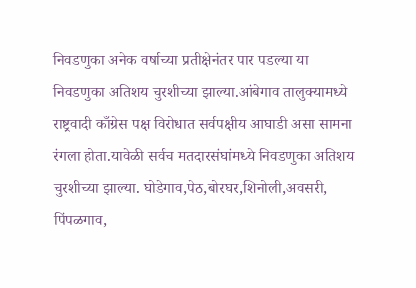निवडणुका अनेक वर्षाच्या प्रतीक्षेनंतर पार पडल्या या निवडणुका अतिशय चुरशीच्या झाल्या.आंबेगाव तालुक्यामध्ये राष्ट्रवादी काँग्रेस पक्ष विरोधात सर्वपक्षीय आघाडी असा सामना रंगला होता.यावेळी सर्वच मतदारसंघांमध्ये निवडणुका अतिशय चुरशीच्या झाल्या. घोडेगाव,पेठ,बोरघर,शिनोली,अवसरी, पिंपळगाव,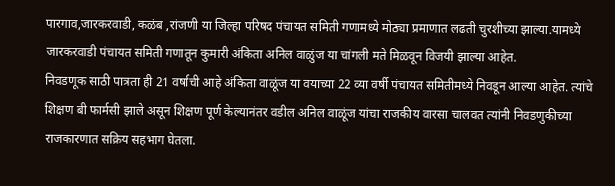पारगाव,जारकरवाडी, कळंब ,रांजणी या जिल्हा परिषद पंचायत समिती गणामध्ये मोठ्या प्रमाणात लढती चुरशीच्या झाल्या.यामध्ये जारकरवाडी पंचायत समिती गणातून कुमारी अंकिता अनिल वाळुंज या चांगली मते मिळवून विजयी झाल्या आहेत.
निवडणूक साठी पात्रता ही 21 वर्षाची आहे अंकिता वाळूंज या वयाच्या 22 व्या वर्षी पंचायत समितीमध्ये निवडून आल्या आहेत. त्यांचे शिक्षण बी फार्मसी झाले असून शिक्षण पूर्ण केल्यानंतर वडील अनिल वाळूंज यांचा राजकीय वारसा चालवत त्यांनी निवडणुकीच्या राजकारणात सक्रिय सहभाग घेतला.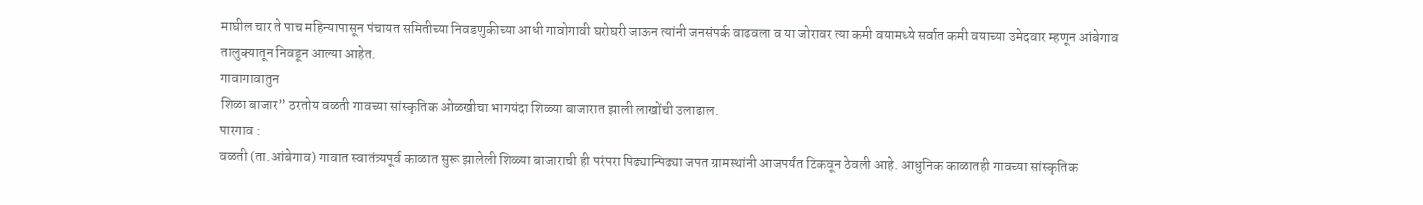माघील चार ते पाच महिन्यापासून पंचायत समितीच्या निवडणुकीच्या आधी गावोगावी घरोघरी जाऊन त्यांनी जनसंपर्क वाढवला व या जोरावर त्या कमी वयामध्ये सर्वात कमी वयाच्या उमेदवार म्हणून आंबेगाव तालुक्यातून निवडून आल्या आहेत.
गावागावातुन
शिळा बाजार” ठरतोय वळती गावच्या सांस्कृतिक ओळखीचा भागयंदा शिळ्या बाजारात झाली लाखोंची उलाढाल.
पारगाव :
वळती (ता.आंबेगाव) गावात स्वातंत्र्यपूर्व काळात सुरू झालेली शिळ्या बाजाराची ही परंपरा पिढ्यान्पिढ्या जपत ग्रामस्थांनी आजपर्यंत टिकवून ठेवली आहे. आधुनिक काळातही गावच्या सांस्कृतिक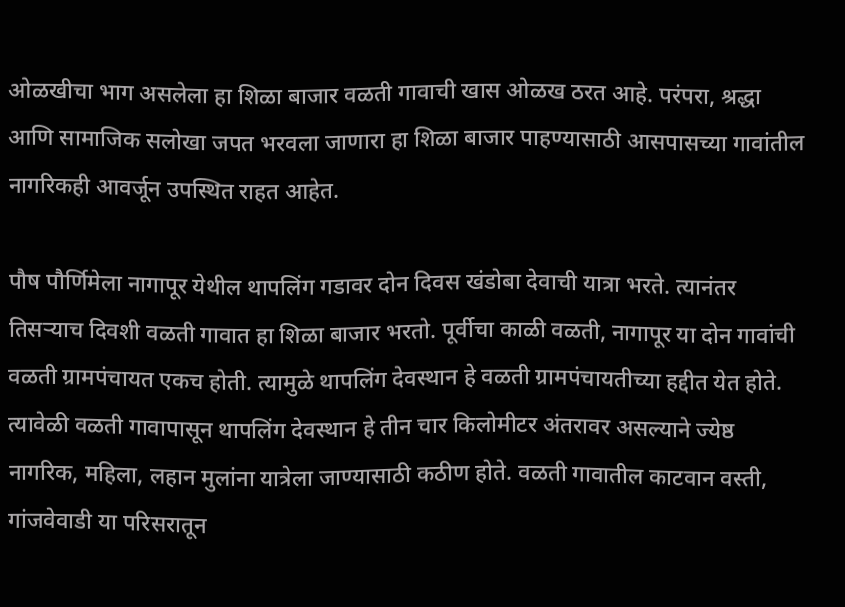ओळखीचा भाग असलेला हा शिळा बाजार वळती गावाची खास ओळख ठरत आहे. परंपरा, श्रद्धा आणि सामाजिक सलोखा जपत भरवला जाणारा हा शिळा बाजार पाहण्यासाठी आसपासच्या गावांतील नागरिकही आवर्जून उपस्थित राहत आहेत.

पौष पौर्णिमेला नागापूर येथील थापलिंग गडावर दोन दिवस खंडोबा देवाची यात्रा भरते. त्यानंतर तिसऱ्याच दिवशी वळती गावात हा शिळा बाजार भरतो. पूर्वीचा काळी वळती, नागापूर या दोन गावांची वळती ग्रामपंचायत एकच होती. त्यामुळे थापलिंग देवस्थान हे वळती ग्रामपंचायतीच्या हद्दीत येत होते. त्यावेळी वळती गावापासून थापलिंग देवस्थान हे तीन चार किलोमीटर अंतरावर असल्याने ज्येष्ठ नागरिक, महिला, लहान मुलांना यात्रेला जाण्यासाठी कठीण होते. वळती गावातील काटवान वस्ती, गांजवेवाडी या परिसरातून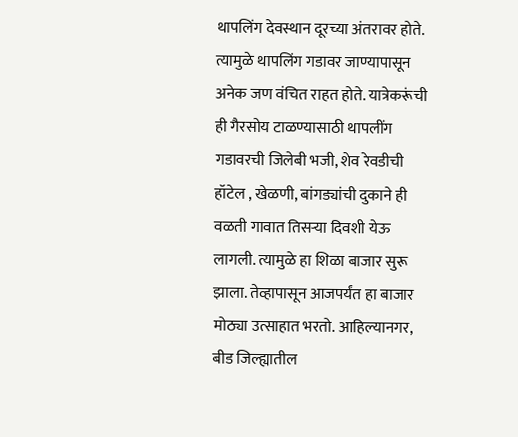थापलिंग देवस्थान दूरच्या अंतरावर होते. त्यामुळे थापलिंग गडावर जाण्यापासून अनेक जण वंचित राहत होते. यात्रेकरूंची ही गैरसोय टाळण्यासाठी थापलींग गडावरची जिलेबी भजी, शेव रेवडीची हॉटेल , खेळणी, बांगड्यांची दुकाने ही वळती गावात तिसऱ्या दिवशी येऊ लागली. त्यामुळे हा शिळा बाजार सुरू झाला. तेव्हापासून आजपर्यंत हा बाजार मोठ्या उत्साहात भरतो. आहिल्यानगर, बीड जिल्ह्यातील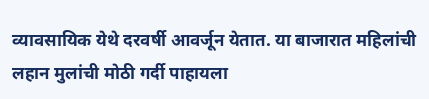व्यावसायिक येथे दरवर्षी आवर्जून येतात. या बाजारात महिलांची लहान मुलांची मोठी गर्दी पाहायला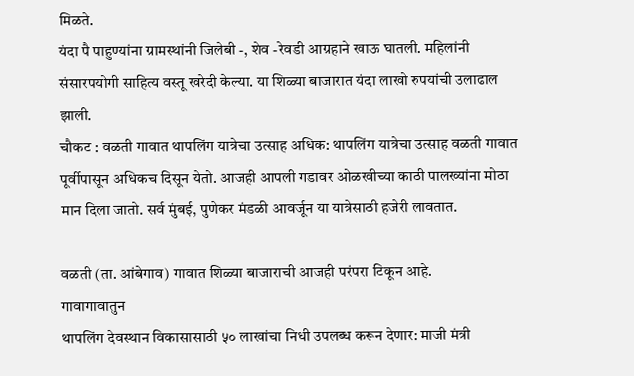मिळते.
यंदा पै पाहुण्यांना ग्रामस्थांनी जिलेबी -, शेव -रेवडी आग्रहाने खाऊ घातली. महिलांनी संसारपयोगी साहित्य वस्तू खरेदी केल्या. या शिळ्या बाजारात यंदा लाखो रुपयांची उलाढाल झाली.
चौकट : वळती गावात थापलिंग यात्रेचा उत्साह अधिक: थापलिंग यात्रेचा उत्साह वळती गावात पूर्वीपासून अधिकच दिसून येतो. आजही आपली गडावर ओळखीच्या काठी पालख्यांना मोठा मान दिला जातो. सर्व मुंबई, पुणेकर मंडळी आवर्जून या यात्रेसाठी हजेरी लावतात.

वळती (ता. आंबेगाव) गावात शिळ्या बाजाराची आजही परंपरा टिकून आहे.
गावागावातुन
थापलिंग देवस्थान विकासासाठी ५० लाखांचा निधी उपलब्ध करून देणार: माजी मंत्री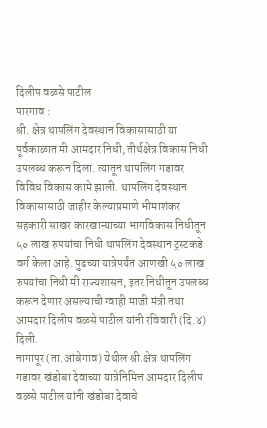दिलीप वळसे पाटील
पारगाव :
श्री. क्षेत्र थापलिंग देवस्थान विकासासाठी या पूर्वकाळात मी आमदार निधी, तीर्थक्षेत्र विकास निधी उपलब्ध करून दिला. त्यातून थापलिंग गडावर विविध विकास कामे झाली. थापलिंग देवस्थान विकासासाठी जाहीर केल्याप्रमाणे भीमाशंकर सहकारी साखर कारखान्याच्या भागविकास निधीतून ५० लाख रुपयांचा निधी थापलिंग देवस्थान ट्रस्टकडे वर्ग केला आहे. पुढच्या यात्रेपर्यंत आणखी ५० लाख रुपयांचा निधी मी राज्यशासन, इतर निधीतून उपलब्ध करून देणार असल्याची ग्वाही माजी मंत्री तथा आमदार दिलीप वळसे पाटील यांनी रविवारी (दि.४) दिली.
नागापूर (ता.आंबेगाव) येथील श्री.क्षेत्र थापलिंग गडावर खंडोबा देवाच्या यात्रेनिमित्त आमदार दिलीप वळसे पाटील यांनी खंडोबा देवाचे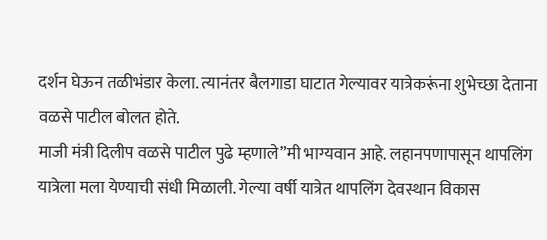दर्शन घेऊन तळीभंडार केला. त्यानंतर बैलगाडा घाटात गेल्यावर यात्रेकरूंना शुभेच्छा देताना वळसे पाटील बोलत होते.
माजी मंत्री दिलीप वळसे पाटील पुढे म्हणाले”मी भाग्यवान आहे. लहानपणापासून थापलिंग यात्रेला मला येण्याची संधी मिळाली. गेल्या वर्षी यात्रेत थापलिंग देवस्थान विकास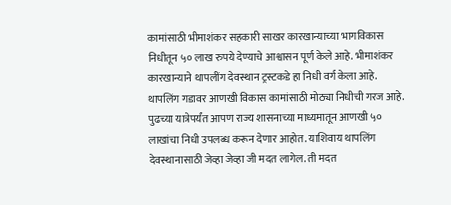कामांसाठी भीमाशंकर सहकारी साखर कारखान्याच्या भागविकास निधीतून ५० लाख रुपये देण्याचे आश्वासन पूर्ण केले आहे. भीमाशंकर कारखान्याने थापलींग देवस्थान ट्रस्टकडे हा निधी वर्ग केला आहे. थापलिंग गडावर आणखी विकास कामांसाठी मोठ्या निधीची गरज आहे. पुढच्या यात्रेपर्यंत आपण राज्य शासनाच्या माध्यमातून आणखी ५० लाखांचा निधी उपलब्ध करून देणार आहोत. याशिवाय थापलिंग देवस्थानासाठी जेव्हा जेव्हा जी मदत लागेल. ती मदत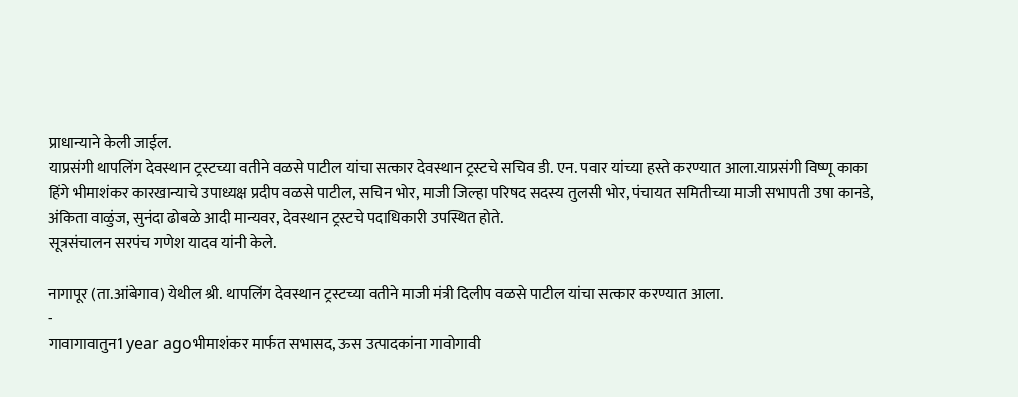प्राधान्याने केली जाईल.
याप्रसंगी थापलिंग देवस्थान ट्रस्टच्या वतीने वळसे पाटील यांचा सत्कार देवस्थान ट्रस्टचे सचिव डी. एन. पवार यांच्या हस्ते करण्यात आला.याप्रसंगी विष्णू काका हिंगे भीमाशंकर कारखान्याचे उपाध्यक्ष प्रदीप वळसे पाटील, सचिन भोर, माजी जिल्हा परिषद सदस्य तुलसी भोर, पंचायत समितीच्या माजी सभापती उषा कानडे, अंकिता वाळुंज, सुनंदा ढोबळे आदी मान्यवर, देवस्थान ट्रस्टचे पदाधिकारी उपस्थित होते.
सूत्रसंचालन सरपंच गणेश यादव यांनी केले.

नागापूर (ता.आंबेगाव) येथील श्री. थापलिंग देवस्थान ट्रस्टच्या वतीने माजी मंत्री दिलीप वळसे पाटील यांचा सत्कार करण्यात आला.
-
गावागावातुन1 year agoभीमाशंकर मार्फत सभासद, ऊस उत्पादकांना गावोगावी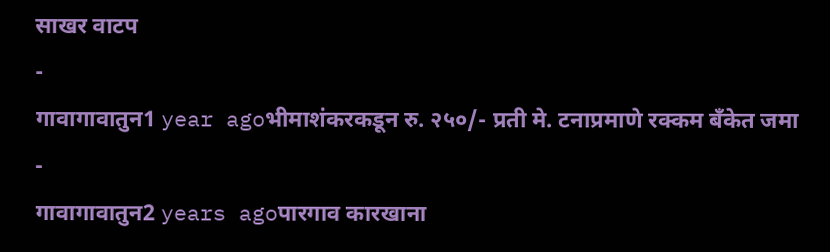साखर वाटप
-
गावागावातुन1 year agoभीमाशंकरकडून रु. २५०/- प्रती मे. टनाप्रमाणे रक्कम बँकेत जमा
-
गावागावातुन2 years agoपारगाव कारखाना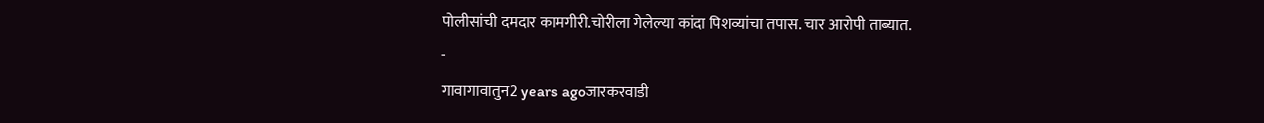पोलीसांची दमदार कामगीरी.चोरीला गेलेल्या कांदा पिशव्यांचा तपास. चार आरोपी ताब्यात.
-
गावागावातुन2 years agoजारकरवाडी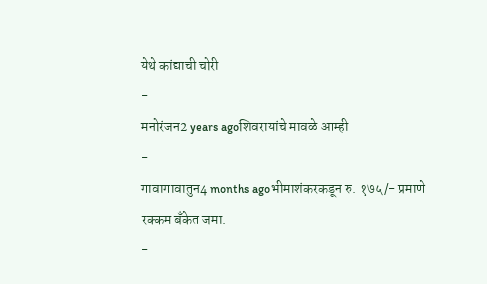येथे कांद्याची चोरी
-
मनोरंजन2 years agoशिवरायांचे मावळे आम्ही
-
गावागावातुन4 months agoभीमाशंकरकडून रु. १७५/- प्रमाणे रक्कम बँकेत जमा.
-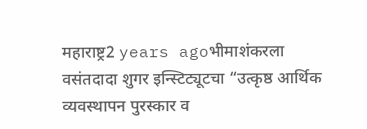महाराष्ट्र2 years agoभीमाशंकरला वसंतदादा शुगर इन्स्टिट्यूटचा “उत्कृष्ठ आर्थिक व्यवस्थापन पुरस्कार व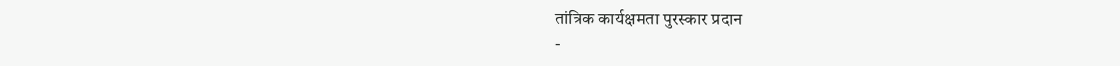तांत्रिक कार्यक्षमता पुरस्कार प्रदान
-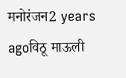मनोरंजन2 years agoविठू माऊली